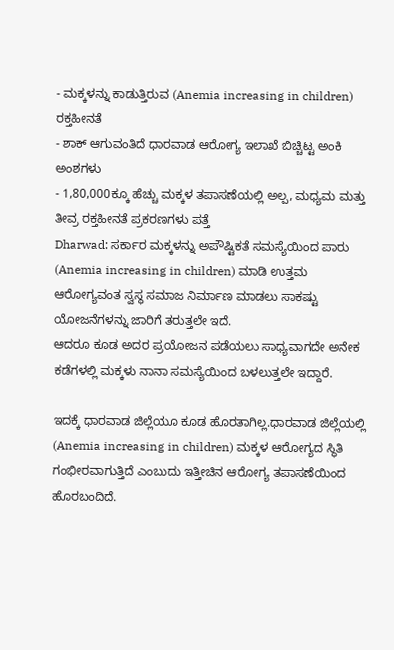- ಮಕ್ಕಳನ್ನು ಕಾಡುತ್ತಿರುವ (Anemia increasing in children) ರಕ್ತಹೀನತೆ
- ಶಾಕ್ ಆಗುವಂತಿದೆ ಧಾರವಾಡ ಆರೋಗ್ಯ ಇಲಾಖೆ ಬಿಚ್ಚಿಟ್ಟ ಅಂಕಿ ಅಂಶಗಳು
- 1,80,000ಕ್ಕೂ ಹೆಚ್ಚು ಮಕ್ಕಳ ತಪಾಸಣೆಯಲ್ಲಿ ಅಲ್ಪ, ಮಧ್ಯಮ ಮತ್ತು ತೀವ್ರ ರಕ್ತಹೀನತೆ ಪ್ರಕರಣಗಳು ಪತ್ತೆ
Dharwad: ಸರ್ಕಾರ ಮಕ್ಕಳನ್ನು ಅಪೌಷ್ಟಿಕತೆ ಸಮಸ್ಯೆಯಿಂದ ಪಾರು (Anemia increasing in children) ಮಾಡಿ ಉತ್ತಮ
ಆರೋಗ್ಯವಂತ ಸ್ವಸ್ಥ ಸಮಾಜ ನಿರ್ಮಾಣ ಮಾಡಲು ಸಾಕಷ್ಟು ಯೋಜನೆಗಳನ್ನು ಜಾರಿಗೆ ತರುತ್ತಲೇ ಇದೆ.
ಆದರೂ ಕೂಡ ಅದರ ಪ್ರಯೋಜನ ಪಡೆಯಲು ಸಾಧ್ಯವಾಗದೇ ಅನೇಕ ಕಡೆಗಳಲ್ಲಿ ಮಕ್ಕಳು ನಾನಾ ಸಮಸ್ಯೆಯಿಂದ ಬಳಲುತ್ತಲೇ ಇದ್ದಾರೆ.

ಇದಕ್ಕೆ ಧಾರವಾಡ ಜಿಲ್ಲೆಯೂ ಕೂಡ ಹೊರತಾಗಿಲ್ಲ.ಧಾರವಾಡ ಜಿಲ್ಲೆಯಲ್ಲಿ (Anemia increasing in children) ಮಕ್ಕಳ ಆರೋಗ್ಯದ ಸ್ಥಿತಿ ಗಂಭೀರವಾಗುತ್ತಿದೆ ಎಂಬುದು ಇತ್ತೀಚಿನ ಆರೋಗ್ಯ ತಪಾಸಣೆಯಿಂದ ಹೊರಬಂದಿದೆ.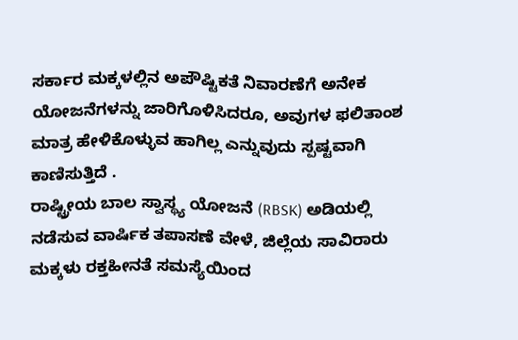ಸರ್ಕಾರ ಮಕ್ಕಳಲ್ಲಿನ ಅಪೌಷ್ಟಿಕತೆ ನಿವಾರಣೆಗೆ ಅನೇಕ ಯೋಜನೆಗಳನ್ನು ಜಾರಿಗೊಳಿಸಿದರೂ, ಅವುಗಳ ಫಲಿತಾಂಶ ಮಾತ್ರ ಹೇಳಿಕೊಳ್ಳುವ ಹಾಗಿಲ್ಲ ಎನ್ನುವುದು ಸ್ಪಷ್ಟವಾಗಿ ಕಾಣಿಸುತ್ತಿದೆ .
ರಾಷ್ಟ್ರೀಯ ಬಾಲ ಸ್ವಾಸ್ಥ್ಯ ಯೋಜನೆ (RBSK) ಅಡಿಯಲ್ಲಿ ನಡೆಸುವ ವಾರ್ಷಿಕ ತಪಾಸಣೆ ವೇಳೆ, ಜಿಲ್ಲೆಯ ಸಾವಿರಾರು ಮಕ್ಕಳು ರಕ್ತಹೀನತೆ ಸಮಸ್ಯೆಯಿಂದ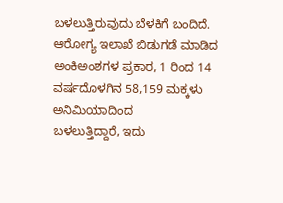ಬಳಲುತ್ತಿರುವುದು ಬೆಳಕಿಗೆ ಬಂದಿದೆ.
ಆರೋಗ್ಯ ಇಲಾಖೆ ಬಿಡುಗಡೆ ಮಾಡಿದ ಅಂಕಿಅಂಶಗಳ ಪ್ರಕಾರ, 1 ರಿಂದ 14 ವರ್ಷದೊಳಗಿನ 58,159 ಮಕ್ಕಳು ಅನಿಮಿಯಾದಿಂದ
ಬಳಲುತ್ತಿದ್ದಾರೆ, ಇದು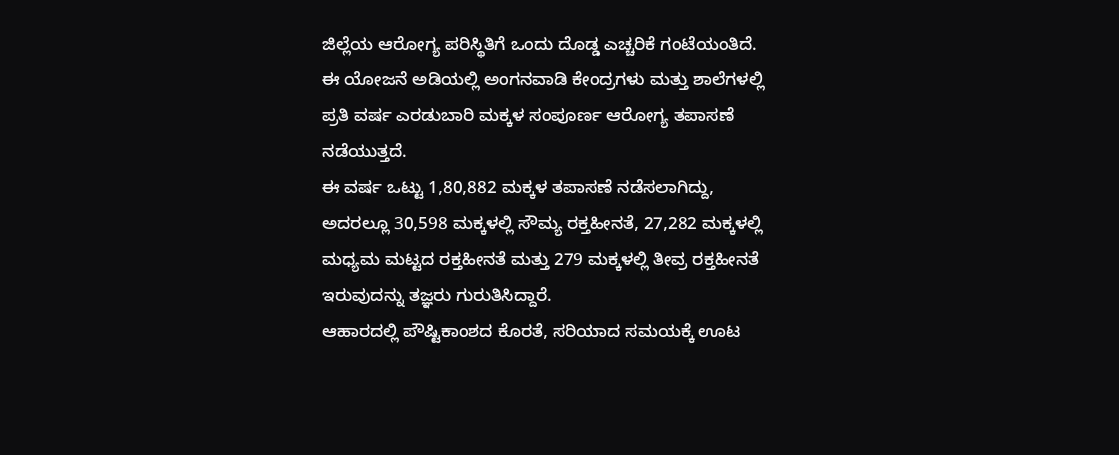ಜಿಲ್ಲೆಯ ಆರೋಗ್ಯ ಪರಿಸ್ಥಿತಿಗೆ ಒಂದು ದೊಡ್ಡ ಎಚ್ಚರಿಕೆ ಗಂಟೆಯಂತಿದೆ.
ಈ ಯೋಜನೆ ಅಡಿಯಲ್ಲಿ ಅಂಗನವಾಡಿ ಕೇಂದ್ರಗಳು ಮತ್ತು ಶಾಲೆಗಳಲ್ಲಿ ಪ್ರತಿ ವರ್ಷ ಎರಡುಬಾರಿ ಮಕ್ಕಳ ಸಂಪೂರ್ಣ ಆರೋಗ್ಯ ತಪಾಸಣೆ ನಡೆಯುತ್ತದೆ.
ಈ ವರ್ಷ ಒಟ್ಟು 1,80,882 ಮಕ್ಕಳ ತಪಾಸಣೆ ನಡೆಸಲಾಗಿದ್ದು, ಅದರಲ್ಲೂ 30,598 ಮಕ್ಕಳಲ್ಲಿ ಸೌಮ್ಯ ರಕ್ತಹೀನತೆ, 27,282 ಮಕ್ಕಳಲ್ಲಿ ಮಧ್ಯಮ ಮಟ್ಟದ ರಕ್ತಹೀನತೆ ಮತ್ತು 279 ಮಕ್ಕಳಲ್ಲಿ ತೀವ್ರ ರಕ್ತಹೀನತೆ ಇರುವುದನ್ನು ತಜ್ಞರು ಗುರುತಿಸಿದ್ದಾರೆ.
ಆಹಾರದಲ್ಲಿ ಪೌಷ್ಟಿಕಾಂಶದ ಕೊರತೆ, ಸರಿಯಾದ ಸಮಯಕ್ಕೆ ಊಟ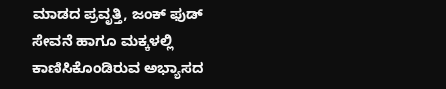ಮಾಡದ ಪ್ರವೃತ್ತಿ, ಜಂಕ್ ಫುಡ್ ಸೇವನೆ ಹಾಗೂ ಮಕ್ಕಳಲ್ಲಿ ಕಾಣಿಸಿಕೊಂಡಿರುವ ಅಭ್ಯಾಸದ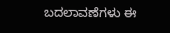ಬದಲಾವಣೆಗಳು ಈ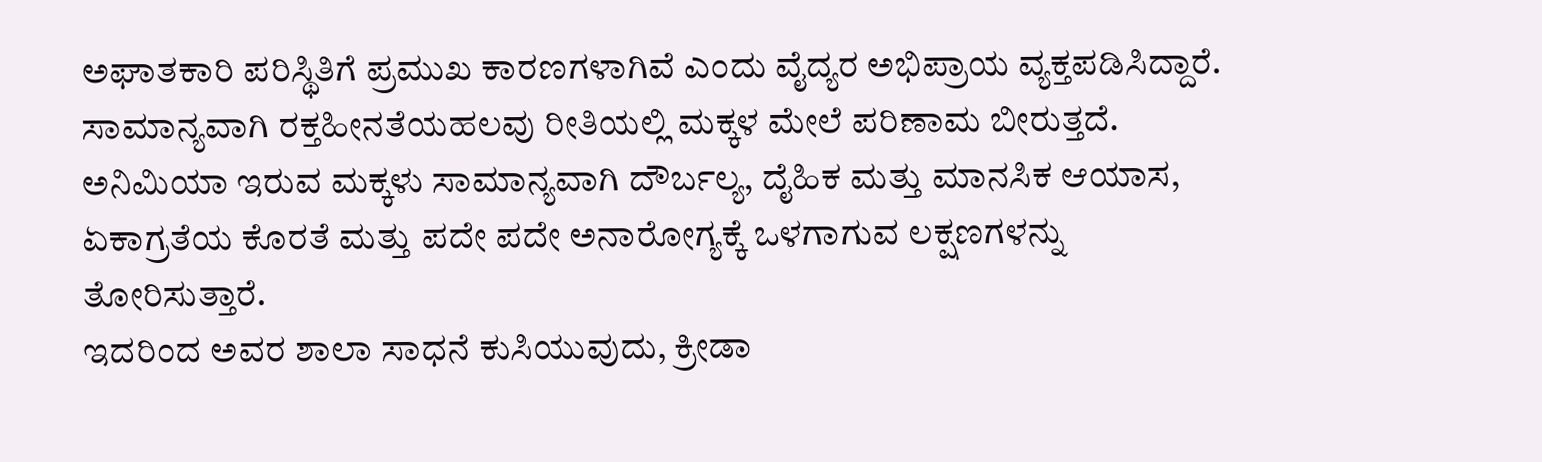ಅಘಾತಕಾರಿ ಪರಿಸ್ಥಿತಿಗೆ ಪ್ರಮುಖ ಕಾರಣಗಳಾಗಿವೆ ಎಂದು ವೈದ್ಯರ ಅಭಿಪ್ರಾಯ ವ್ಯಕ್ತಪಡಿಸಿದ್ದಾರೆ.
ಸಾಮಾನ್ಯವಾಗಿ ರಕ್ತಹೀನತೆಯಹಲವು ರೀತಿಯಲ್ಲಿ ಮಕ್ಕಳ ಮೇಲೆ ಪರಿಣಾಮ ಬೀರುತ್ತದೆ.
ಅನಿಮಿಯಾ ಇರುವ ಮಕ್ಕಳು ಸಾಮಾನ್ಯವಾಗಿ ದೌರ್ಬಲ್ಯ, ದೈಹಿಕ ಮತ್ತು ಮಾನಸಿಕ ಆಯಾಸ, ಏಕಾಗ್ರತೆಯ ಕೊರತೆ ಮತ್ತು ಪದೇ ಪದೇ ಅನಾರೋಗ್ಯಕ್ಕೆ ಒಳಗಾಗುವ ಲಕ್ಷಣಗಳನ್ನು ತೋರಿಸುತ್ತಾರೆ.
ಇದರಿಂದ ಅವರ ಶಾಲಾ ಸಾಧನೆ ಕುಸಿಯುವುದು, ಕ್ರೀಡಾ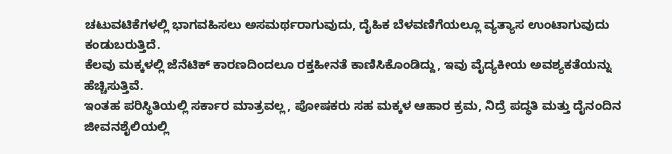ಚಟುವಟಿಕೆಗಳಲ್ಲಿ ಭಾಗವಹಿಸಲು ಅಸಮರ್ಥರಾಗುವುದು, ದೈಹಿಕ ಬೆಳವಣಿಗೆಯಲ್ಲೂ ವ್ಯತ್ಯಾಸ ಉಂಟಾಗುವುದು ಕಂಡುಬರುತ್ತಿದೆ.
ಕೆಲವು ಮಕ್ಕಳಲ್ಲಿ ಜೆನೆಟಿಕ್ ಕಾರಣದಿಂದಲೂ ರಕ್ತಹೀನತೆ ಕಾಣಿಸಿಕೊಂಡಿದ್ದು, ಇವು ವೈದ್ಯಕೀಯ ಅವಶ್ಯಕತೆಯನ್ನು ಹೆಚ್ಚಿಸುತ್ತಿವೆ.
ಇಂತಹ ಪರಿಸ್ಥಿತಿಯಲ್ಲಿ ಸರ್ಕಾರ ಮಾತ್ರವಲ್ಲ, ಪೋಷಕರು ಸಹ ಮಕ್ಕಳ ಆಹಾರ ಕ್ರಮ, ನಿದ್ರೆ ಪದ್ಧತಿ ಮತ್ತು ದೈನಂದಿನ ಜೀವನಶೈಲಿಯಲ್ಲಿ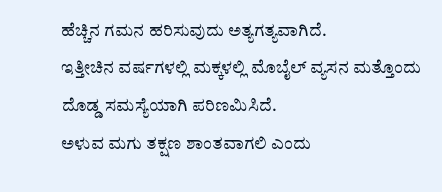ಹೆಚ್ಚಿನ ಗಮನ ಹರಿಸುವುದು ಅತ್ಯಗತ್ಯವಾಗಿದೆ.
ಇತ್ತೀಚಿನ ವರ್ಷಗಳಲ್ಲಿ ಮಕ್ಕಳಲ್ಲಿ ಮೊಬೈಲ್ ವ್ಯಸನ ಮತ್ತೊಂದು ದೊಡ್ಡ ಸಮಸ್ಯೆಯಾಗಿ ಪರಿಣಮಿಸಿದೆ.
ಅಳುವ ಮಗು ತಕ್ಷಣ ಶಾಂತವಾಗಲಿ ಎಂದು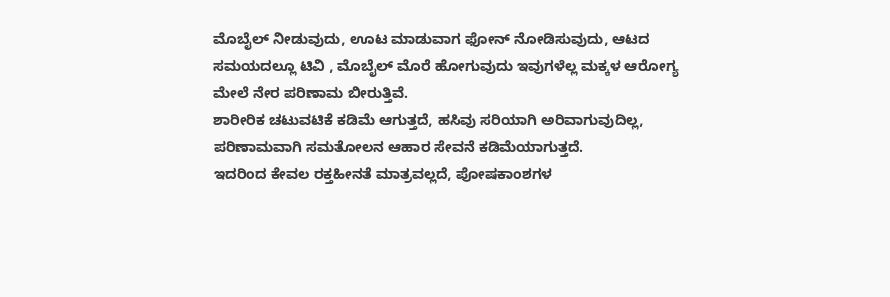ಮೊಬೈಲ್ ನೀಡುವುದು, ಊಟ ಮಾಡುವಾಗ ಫೋನ್ ನೋಡಿಸುವುದು, ಆಟದ ಸಮಯದಲ್ಲೂ ಟಿವಿ , ಮೊಬೈಲ್ ಮೊರೆ ಹೋಗುವುದು ಇವುಗಳೆಲ್ಲ ಮಕ್ಕಳ ಆರೋಗ್ಯ ಮೇಲೆ ನೇರ ಪರಿಣಾಮ ಬೀರುತ್ತಿವೆ.
ಶಾರೀರಿಕ ಚಟುವಟಿಕೆ ಕಡಿಮೆ ಆಗುತ್ತದೆ, ಹಸಿವು ಸರಿಯಾಗಿ ಅರಿವಾಗುವುದಿಲ್ಲ, ಪರಿಣಾಮವಾಗಿ ಸಮತೋಲನ ಆಹಾರ ಸೇವನೆ ಕಡಿಮೆಯಾಗುತ್ತದೆ.
ಇದರಿಂದ ಕೇವಲ ರಕ್ತಹೀನತೆ ಮಾತ್ರವಲ್ಲದೆ, ಪೋಷಕಾಂಶಗಳ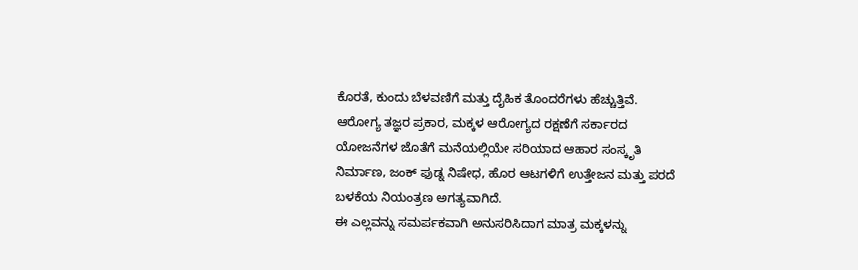ಕೊರತೆ, ಕುಂದು ಬೆಳವಣಿಗೆ ಮತ್ತು ದೈಹಿಕ ತೊಂದರೆಗಳು ಹೆಚ್ಚುತ್ತಿವೆ.
ಆರೋಗ್ಯ ತಜ್ಞರ ಪ್ರಕಾರ, ಮಕ್ಕಳ ಆರೋಗ್ಯದ ರಕ್ಷಣೆಗೆ ಸರ್ಕಾರದ ಯೋಜನೆಗಳ ಜೊತೆಗೆ ಮನೆಯಲ್ಲಿಯೇ ಸರಿಯಾದ ಆಹಾರ ಸಂಸ್ಕೃತಿ ನಿರ್ಮಾಣ, ಜಂಕ್ ಫುಡ್ನ ನಿಷೇಧ, ಹೊರ ಆಟಗಳಿಗೆ ಉತ್ತೇಜನ ಮತ್ತು ಪರದೆ ಬಳಕೆಯ ನಿಯಂತ್ರಣ ಅಗತ್ಯವಾಗಿದೆ.
ಈ ಎಲ್ಲವನ್ನು ಸಮರ್ಪಕವಾಗಿ ಅನುಸರಿಸಿದಾಗ ಮಾತ್ರ ಮಕ್ಕಳನ್ನು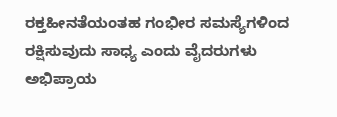ರಕ್ತಹೀನತೆಯಂತಹ ಗಂಭೀರ ಸಮಸ್ಯೆಗಳಿಂದ ರಕ್ಷಿಸುವುದು ಸಾಧ್ಯ ಎಂದು ವೈದರುಗಳು ಅಭಿಪ್ರಾಯ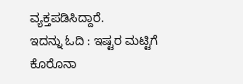ವ್ಯಕ್ತಪಡಿಸಿದ್ದಾರೆ.
ಇದನ್ನು ಓದಿ : ಇಷ್ಟರ ಮಟ್ಟಿಗೆ ಕೊರೊನಾ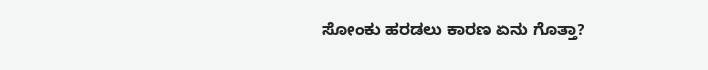ಸೋಂಕು ಹರಡಲು ಕಾರಣ ಏನು ಗೊತ್ತಾ?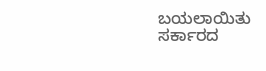ಬಯಲಾಯಿತು ಸರ್ಕಾರದ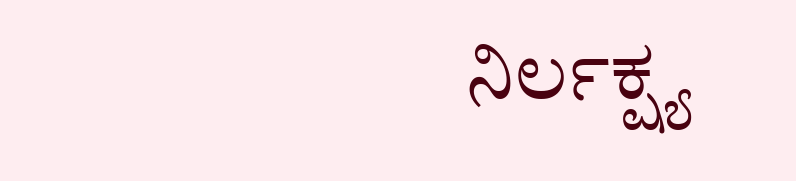ನಿರ್ಲಕ್ಷ್ಯ